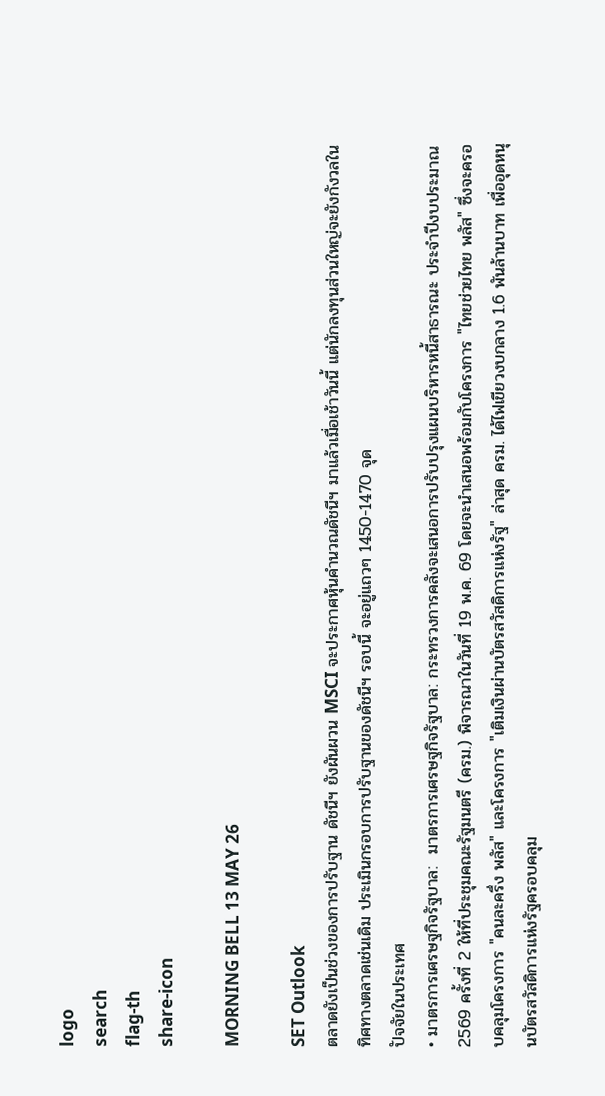logo
search
flag-th
share-icon

MORNING BELL 13 MAY 26

SET Outlook
ตลาดยังเป็นช่วงของการปรับฐาน ดัชนีฯ ยังผันผวน MSCI จะประกาศหุ้นคำนวณดัชนีฯ มาแล้วเมื่อเช้าวันนี้ แต่นักลงทุนส่วนใหญ่จะยังกังวลในทิศทางตลาดเช่นเดิม ประเมินกรอบการปรับฐานของดัชนีฯ รอบนี้ จะอยู่แถวๆ 1450-1470 จุด
ปัจจัยในประเทศ
• มาตรการเศรษฐกิจรัฐบาล:  มาตรการเศรษฐกิจรัฐบาล: กระทรวงการคลังจะเสนอการปรับปรุงแผนบริหารหนี้สาธารณะ ประจำปีงบประมาณ 2569 ครั้งที่ 2 ให้ที่ประชุมคณะรัฐมนตรี (ครม.) พิจารณาในวันที่ 19 พ.ค. 69 โดยจะนำเสนอพร้อมกับโครงการ "ไทยช่วยไทย พลัส" ซึ่งจะครอบคลุมโครงการ "คนละครึ่ง พลัส" และโครงการ "เติมเงินผ่านบัตรสวัสดิการแห่งรัฐ" ล่าสุด ครม. ได้ไฟเขียวงบกลาง 1.6 พันล้านบาท เพื่ออุดหนุนบัตรสวัสดิการแห่งรัฐครอบคลุม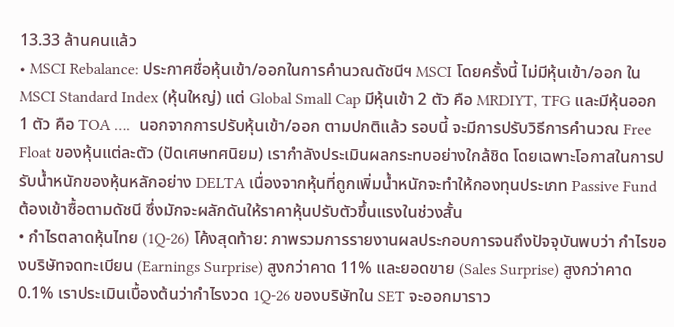13.33 ล้านคนแล้ว
• MSCI Rebalance: ประกาศชื่อหุ้นเข้า/ออกในการคำนวณดัชนีฯ MSCI โดยครั้งนี้ ไม่มีหุ้นเข้า/ออก ใน MSCI Standard Index (หุ้นใหญ่) แต่ Global Small Cap มีหุ้นเข้า 2 ตัว คือ MRDIYT, TFG และมีหุ้นออก  1 ตัว คือ TOA ….  นอกจากการปรับหุ้นเข้า/ออก ตามปกติแล้ว รอบนี้ จะมีการปรับวิธีการคำนวณ Free Float ของหุ้นแต่ละตัว (ปัดเศษทศนิยม) เรากำลังประเมินผลกระทบอย่างใกล้ชิด โดยเฉพาะโอกาสในการปรับน้ำหนักของหุ้นหลักอย่าง DELTA เนื่องจากหุ้นที่ถูกเพิ่มน้ำหนักจะทำให้กองทุนประเภท Passive Fund ต้องเข้าซื้อตามดัชนี ซึ่งมักจะผลักดันให้ราคาหุ้นปรับตัวขึ้นแรงในช่วงสั้น
• กำไรตลาดหุ้นไทย (1Q-26) โค้งสุดท้าย: ภาพรวมการรายงานผลประกอบการจนถึงปัจจุบันพบว่า กำไรของบริษัทจดทะเบียน (Earnings Surprise) สูงกว่าคาด 11% และยอดขาย (Sales Surprise) สูงกว่าคาด 0.1% เราประเมินเบื้องต้นว่ากำไรงวด 1Q-26 ของบริษัทใน SET จะออกมาราว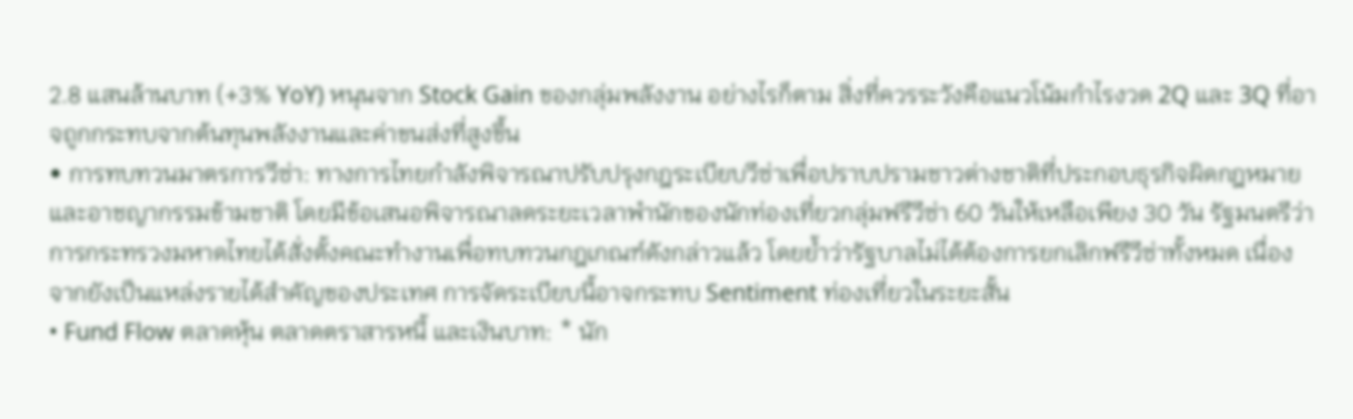2.8 แสนล้านบาท (+3% YoY) หนุนจาก Stock Gain ของกลุ่มพลังงาน อย่างไรก็ตาม สิ่งที่ควรระวังคือแนวโน้มกำไรงวด 2Q และ 3Q ที่อาจถูกกระทบจากต้นทุนพลังงานและค่าขนส่งที่สูงขึ้น
• การทบทวนมาตรการวีซ่า: ทางการไทยกำลังพิจารณาปรับปรุงกฎระเบียบวีซ่าเพื่อปราบปรามชาวต่างชาติที่ประกอบธุรกิจผิดกฎหมายและอาชญากรรมข้ามชาติ โดยมีข้อเสนอพิจารณาลดระยะเวลาพำนักของนักท่องเที่ยวกลุ่มฟรีวีซ่า 60 วันให้เหลือเพียง 30 วัน รัฐมนตรีว่าการกระทรวงมหาดไทยได้สั่งตั้งคณะทำงานเพื่อทบทวนกฎเกณฑ์ดังกล่าวแล้ว โดยย้ำว่ารัฐบาลไม่ได้ต้องการยกเลิกฟรีวีซ่าทั้งหมด เนื่องจากยังเป็นแหล่งรายได้สำคัญของประเทศ การจัดระเบียบนี้อาจกระทบ Sentiment ท่องเที่ยวในระยะสั้น
• Fund Flow ตลาดหุ้น ตลาดตราสารหนี้ และเงินบาท: * นัก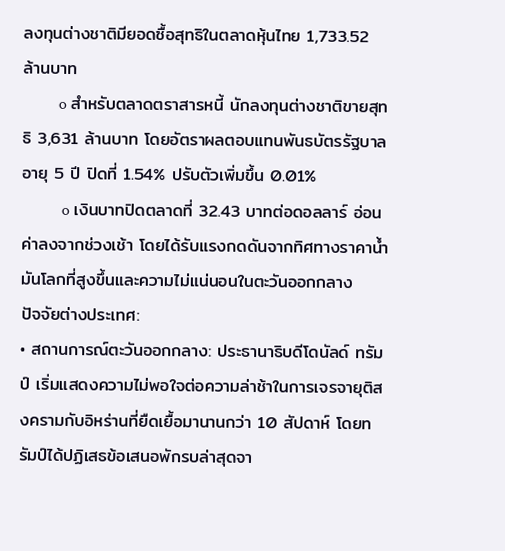ลงทุนต่างชาติมียอดซื้อสุทธิในตลาดหุ้นไทย 1,733.52 ล้านบาท
         o สำหรับตลาดตราสารหนี้ นักลงทุนต่างชาติขายสุทธิ 3,631 ล้านบาท โดยอัตราผลตอบแทนพันธบัตรรัฐบาลอายุ 5 ปี ปิดที่ 1.54% ปรับตัวเพิ่มขึ้น 0.01%
          o เงินบาทปิดตลาดที่ 32.43 บาทต่อดอลลาร์ อ่อนค่าลงจากช่วงเช้า โดยได้รับแรงกดดันจากทิศทางราคาน้ำมันโลกที่สูงขึ้นและความไม่แน่นอนในตะวันออกกลาง
ปัจจัยต่างประเทศ:
• สถานการณ์ตะวันออกกลาง: ประธานาธิบดีโดนัลด์ ทรัมป์ เริ่มแสดงความไม่พอใจต่อความล่าช้าในการเจรจายุติสงครามกับอิหร่านที่ยืดเยื้อมานานกว่า 10 สัปดาห์ โดยทรัมป์ได้ปฏิเสธข้อเสนอพักรบล่าสุดจา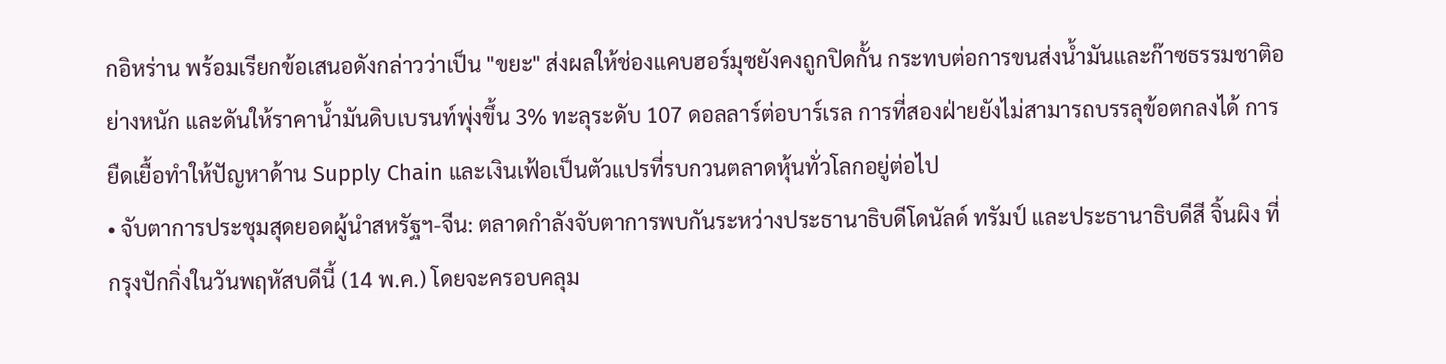กอิหร่าน พร้อมเรียกข้อเสนอดังกล่าวว่าเป็น "ขยะ" ส่งผลให้ช่องแคบฮอร์มุซยังคงถูกปิดกั้น กระทบต่อการขนส่งน้ำมันและก๊าซธรรมชาติอย่างหนัก และดันให้ราคาน้ำมันดิบเบรนท์พุ่งขึ้น 3% ทะลุระดับ 107 ดอลลาร์ต่อบาร์เรล การที่สองฝ่ายยังไม่สามารถบรรลุข้อตกลงได้ การยืดเยื้อทำให้ปัญหาด้าน Supply Chain และเงินเฟ้อเป็นตัวแปรที่รบกวนตลาดหุ้นทั่วโลกอยู่ต่อไป
• จับตาการประชุมสุดยอดผู้นำสหรัฐฯ-จีน: ตลาดกำลังจับตาการพบกันระหว่างประธานาธิบดีโดนัลด์ ทรัมป์ และประธานาธิบดีสี จิ้นผิง ที่กรุงปักกิ่งในวันพฤหัสบดีนี้ (14 พ.ค.) โดยจะครอบคลุม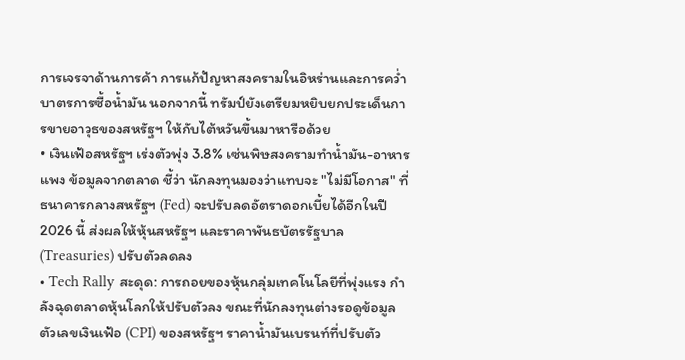การเจรจาด้านการค้า การแก้ปัญหาสงครามในอิหร่านและการคว่ำบาตรการซื้อน้ำมัน นอกจากนี้ ทรัมป์ยังเตรียมหยิบยกประเด็นการขายอาวุธของสหรัฐฯ ให้กับไต้หวันขึ้นมาหารือด้วย
• เงินเฟ้อสหรัฐฯ เร่งตัวพุ่ง 3.8% เซ่นพิษสงครามทำน้ำมัน-อาหารแพง ข้อมูลจากตลาด ชี้ว่า นักลงทุนมองว่าแทบจะ "ไม่มีโอกาส" ที่ธนาคารกลางสหรัฐฯ (Fed) จะปรับลดอัตราดอกเบี้ยได้อีกในปี 2026 นี้ ส่งผลให้หุ้นสหรัฐฯ และราคาพันธบัตรรัฐบาล (Treasuries) ปรับตัวลดลง
• Tech Rally สะดุด: การถอยของหุ้นกลุ่มเทคโนโลยีที่พุ่งแรง กำลังฉุดตลาดหุ้นโลกให้ปรับตัวลง ขณะที่นักลงทุนต่างรอดูข้อมูลตัวเลขเงินเฟ้อ (CPI) ของสหรัฐฯ ราคาน้ำมันเบรนท์ที่ปรับตัว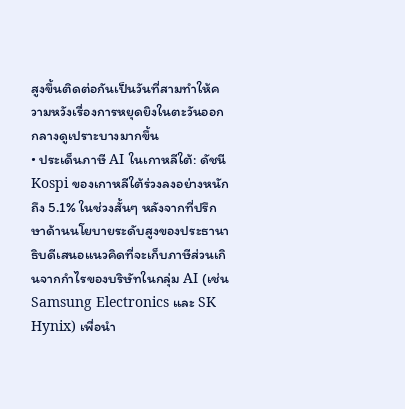สูงขึ้นติดต่อกันเป็นวันที่สามทำให้ความหวังเรื่องการหยุดยิงในตะวันออกกลางดูเปราะบางมากขึ้น
• ประเด็นภาษี AI ในเกาหลีใต้: ดัชนี Kospi ของเกาหลีใต้ร่วงลงอย่างหนักถึง 5.1% ในช่วงสั้นๆ หลังจากที่ปรึกษาด้านนโยบายระดับสูงของประธานาธิบดีเสนอแนวคิดที่จะเก็บภาษีส่วนเกินจากกำไรของบริษัทในกลุ่ม AI (เช่น Samsung Electronics และ SK Hynix) เพื่อนำ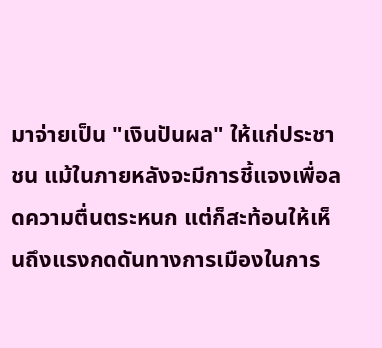มาจ่ายเป็น "เงินปันผล" ให้แก่ประชาชน แม้ในภายหลังจะมีการชี้แจงเพื่อลดความตื่นตระหนก แต่ก็สะท้อนให้เห็นถึงแรงกดดันทางการเมืองในการ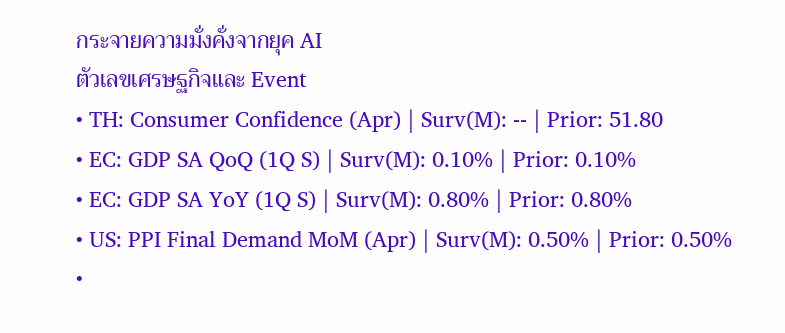กระจายความมั่งคั่งจากยุค AI
ตัวเลขเศรษฐกิจและ Event
• TH: Consumer Confidence (Apr) | Surv(M): -- | Prior: 51.80
• EC: GDP SA QoQ (1Q S) | Surv(M): 0.10% | Prior: 0.10%
• EC: GDP SA YoY (1Q S) | Surv(M): 0.80% | Prior: 0.80%
• US: PPI Final Demand MoM (Apr) | Surv(M): 0.50% | Prior: 0.50%
•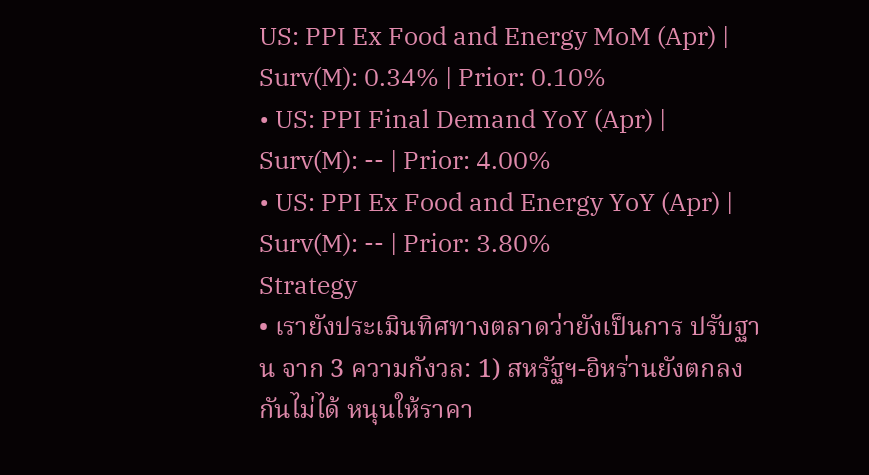US: PPI Ex Food and Energy MoM (Apr) | Surv(M): 0.34% | Prior: 0.10%
• US: PPI Final Demand YoY (Apr) | Surv(M): -- | Prior: 4.00%
• US: PPI Ex Food and Energy YoY (Apr) | Surv(M): -- | Prior: 3.80%
Strategy
• เรายังประเมินทิศทางตลาดว่ายังเป็นการ ปรับฐาน จาก 3 ความกังวล: 1) สหรัฐฯ-อิหร่านยังตกลงกันไม่ได้ หนุนให้ราคา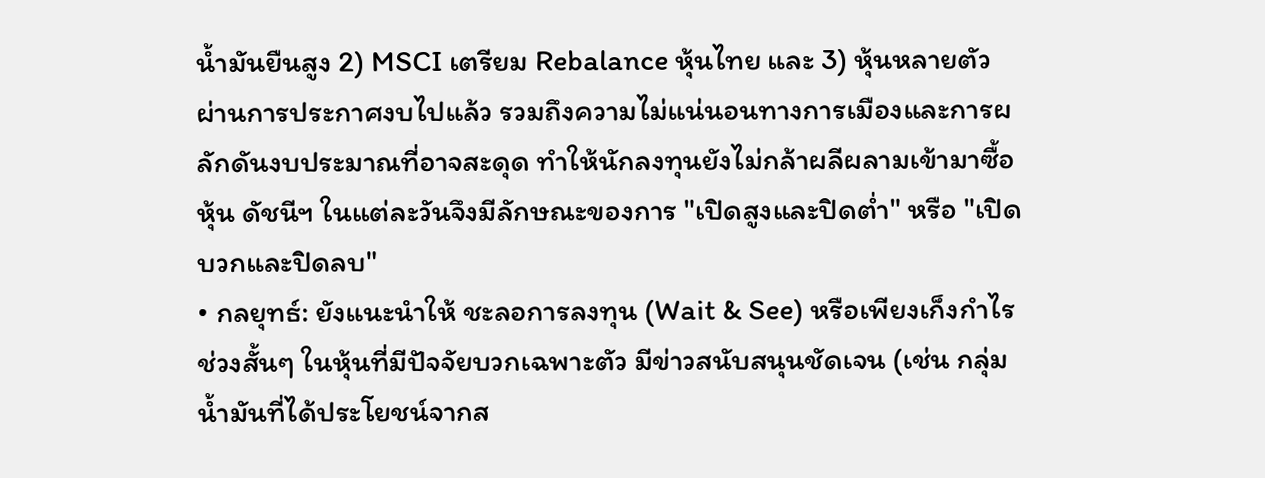น้ำมันยืนสูง 2) MSCI เตรียม Rebalance หุ้นไทย และ 3) หุ้นหลายตัวผ่านการประกาศงบไปแล้ว รวมถึงความไม่แน่นอนทางการเมืองและการผลักดันงบประมาณที่อาจสะดุด ทำให้นักลงทุนยังไม่กล้าผลีผลามเข้ามาซื้อหุ้น ดัชนีฯ ในแต่ละวันจึงมีลักษณะของการ "เปิดสูงและปิดต่ำ" หรือ "เปิดบวกและปิดลบ"
• กลยุทธ์: ยังแนะนำให้ ชะลอการลงทุน (Wait & See) หรือเพียงเก็งกำไรช่วงสั้นๆ ในหุ้นที่มีปัจจัยบวกเฉพาะตัว มีข่าวสนับสนุนชัดเจน (เช่น กลุ่มน้ำมันที่ได้ประโยชน์จากส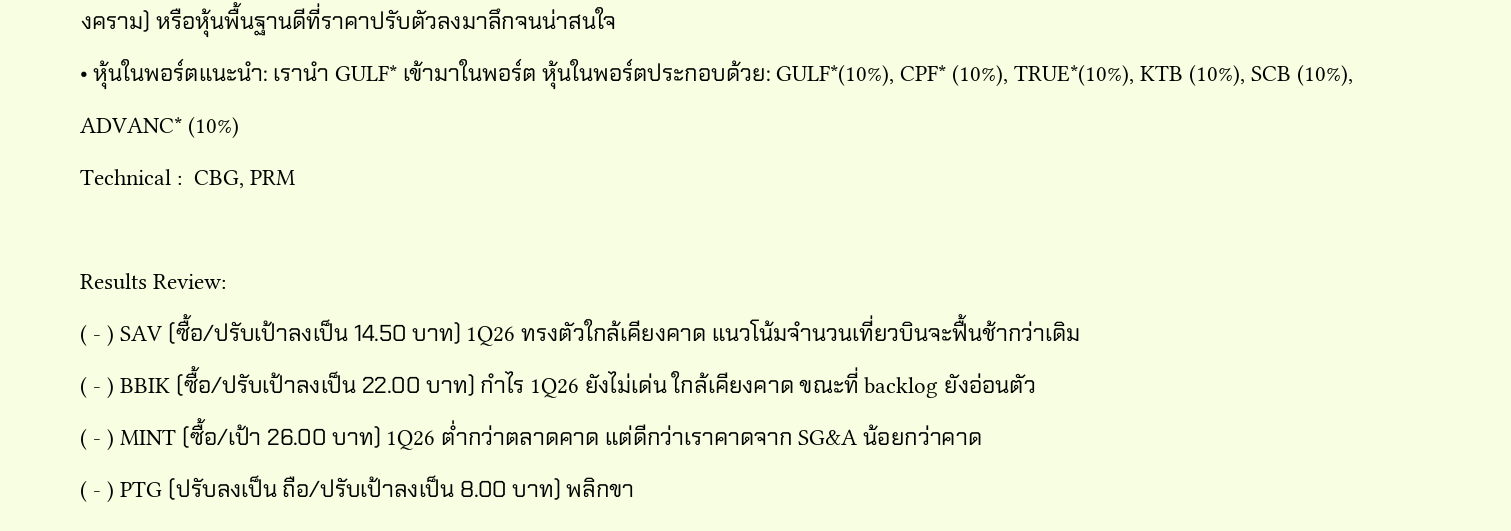งคราม) หรือหุ้นพื้นฐานดีที่ราคาปรับตัวลงมาลึกจนน่าสนใจ
• หุ้นในพอร์ตแนะนำ: เรานำ GULF* เข้ามาในพอร์ต หุ้นในพอร์ตประกอบด้วย: GULF*(10%), CPF* (10%), TRUE*(10%), KTB (10%), SCB (10%), ADVANC* (10%)
Technical :  CBG, PRM

Results Review:
( - ) SAV (ซื้อ/ปรับเป้าลงเป็น 14.50 บาท) 1Q26 ทรงตัวใกล้เคียงคาด แนวโน้มจำนวนเที่ยวบินจะฟื้นช้ากว่าเดิม
( - ) BBIK (ซื้อ/ปรับเป้าลงเป็น 22.00 บาท) กำไร 1Q26 ยังไม่เด่น ใกล้เคียงคาด ขณะที่ backlog ยังอ่อนตัว
( - ) MINT (ซื้อ/เป้า 26.00 บาท) 1Q26 ต่ำกว่าตลาดคาด แต่ดีกว่าเราคาดจาก SG&A น้อยกว่าคาด
( - ) PTG (ปรับลงเป็น ถือ/ปรับเป้าลงเป็น 8.00 บาท) พลิกขา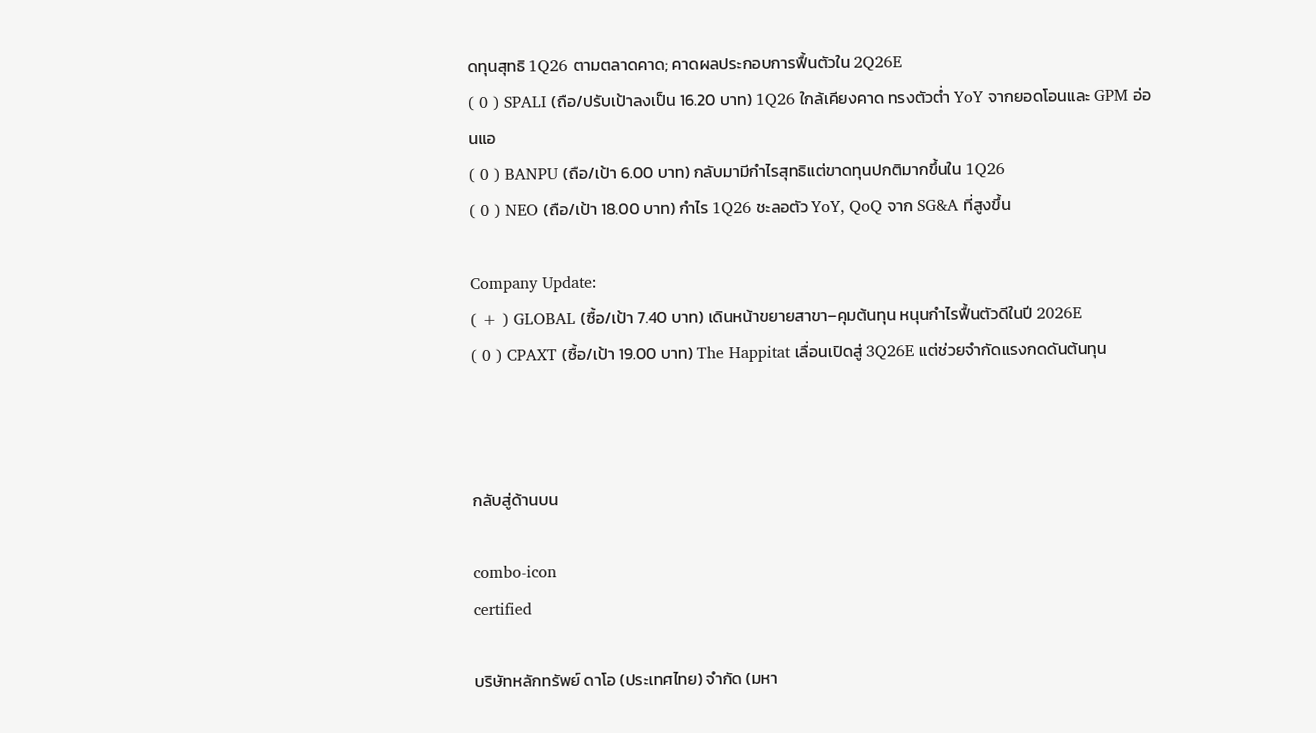ดทุนสุทธิ 1Q26 ตามตลาดคาด; คาดผลประกอบการฟื้นตัวใน 2Q26E
( 0 ) SPALI (ถือ/ปรับเป้าลงเป็น 16.20 บาท) 1Q26 ใกล้เคียงคาด ทรงตัวต่ำ YoY จากยอดโอนและ GPM อ่อนแอ
( 0 ) BANPU (ถือ/เป้า 6.00 บาท) กลับมามีกำไรสุทธิแต่ขาดทุนปกติมากขึ้นใน 1Q26
( 0 ) NEO (ถือ/เป้า 18.00 บาท) กำไร 1Q26 ชะลอตัว YoY, QoQ จาก SG&A ที่สูงขึ้น

Company Update:
( + ) GLOBAL (ซื้อ/เป้า 7.40 บาท) เดินหน้าขยายสาขา–คุมต้นทุน หนุนกำไรฟื้นตัวดีในปี 2026E
( 0 ) CPAXT (ซื้อ/เป้า 19.00 บาท) The Happitat เลื่อนเปิดสู่ 3Q26E แต่ช่วยจำกัดแรงกดดันต้นทุน



กลับสู่ด้านบน

combo-icon
certified

บริษัทหลักทรัพย์ ดาโอ (ประเทศไทย) จำกัด (มหา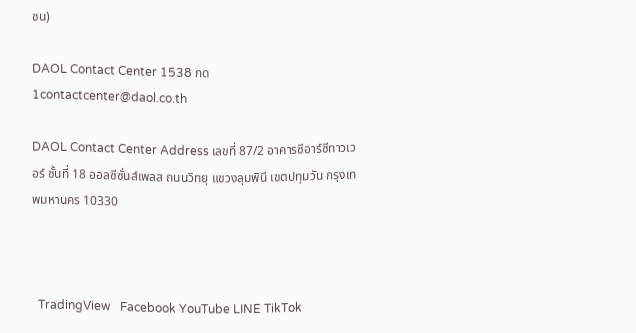ชน)

DAOL Contact Center 1538 กด 1contactcenter@daol.co.th

DAOL Contact Center Address เลขที่ 87/2 อาคารซีอาร์ซีทาวเวอร์ ชั้นที่ 18 ออลซีซั่นส์เพลส ถนนวิทยุ แขวงลุมพินี เขตปทุมวัน กรุงเทพมหานคร 10330



  TradingView   Facebook YouTube LINE TikTok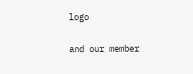logo

and our member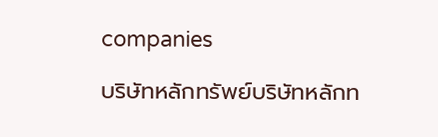companies

บริษัทหลักทรัพย์บริษัทหลักท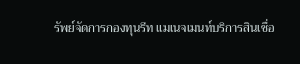รัพย์จัดการกองทุนรีท แมเนจเมนท์บริการสินเชื่อ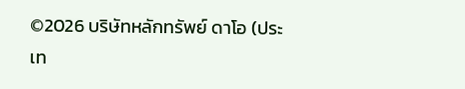©2026 บริษัทหลักทรัพย์ ดาโอ (ประเท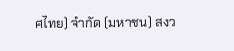ศไทย) จำกัด (มหาชน) สงว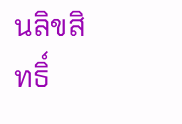นลิขสิทธิ์